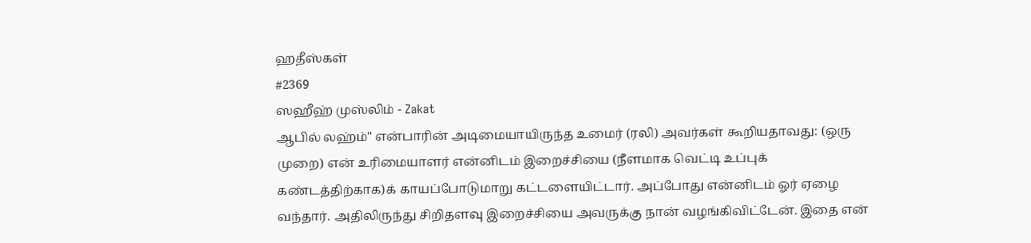ஹதீஸ்கள்
#2369
ஸஹீஹ் முஸ்லிம் - Zakat
ஆபில் லஹ்ம்" என்பாரின் அடிமையாயிருந்த உமைர் (ரலி) அவர்கள் கூறியதாவது: (ஒரு முறை) என் உரிமையாளர் என்னிடம் இறைச்சியை (நீளமாக வெட்டி உப்புக் கண்டத்திற்காக)க் காயப்போடுமாறு கட்டளையிட்டார். அப்போது என்னிடம் ஓர் ஏழை வந்தார். அதிலிருந்து சிறிதளவு இறைச்சியை அவருக்கு நான் வழங்கிவிட்டேன். இதை என்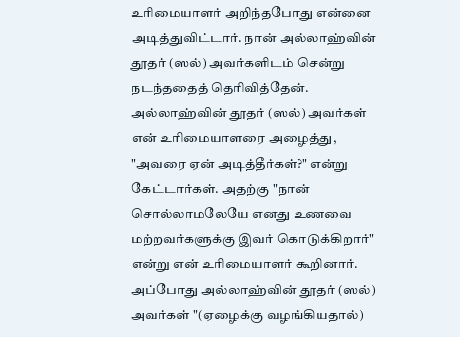உரிமையாளர் அறிந்தபோது என்னை அடித்துவிட்டார். நான் அல்லாஹ்வின் தூதர் (ஸல்) அவர்களிடம் சென்று நடந்ததைத் தெரிவித்தேன். அல்லாஹ்வின் தூதர் (ஸல்) அவர்கள் என் உரிமையாளரை அழைத்து, "அவரை ஏன் அடித்தீர்கள்?" என்று கேட்டார்கள். அதற்கு "நான் சொல்லாமலேயே எனது உணவை மற்றவர்களுக்கு இவர் கொடுக்கிறார்" என்று என் உரிமையாளர் கூறினார். அப்போது அல்லாஹ்வின் தூதர் (ஸல்) அவர்கள் "(ஏழைக்கு வழங்கியதால்)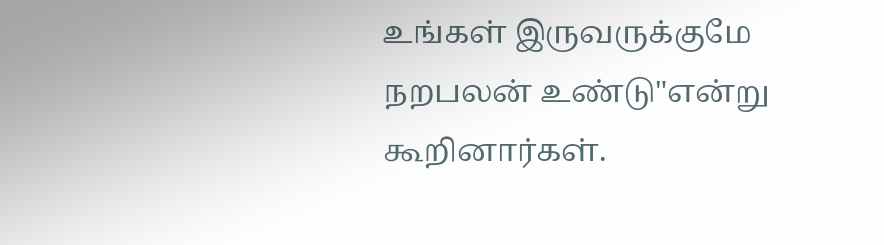உங்கள் இருவருக்குமே நறபலன் உண்டு"என்று கூறினார்கள்.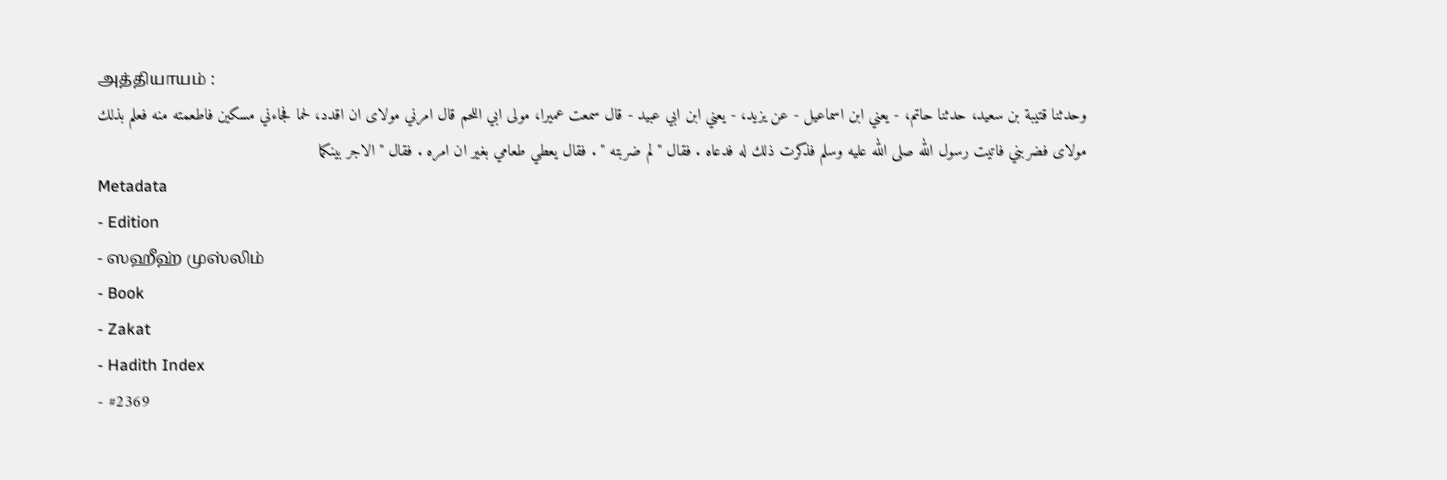அத்தியாயம் :
وحدثنا قتيبة بن سعيد، حدثنا حاتم، - يعني ابن اسماعيل - عن يزيد، - يعني ابن ابي عبيد - قال سمعت عميرا، مولى ابي اللحم قال امرني مولاى ان اقدد، لحما فجاءني مسكين فاطعمته منه فعلم بذلك مولاى فضربني فاتيت رسول الله صلى الله عليه وسلم فذكرت ذلك له فدعاه . فقال " لم ضربته " . فقال يعطي طعامي بغير ان امره . فقال " الاجر بينكما
Metadata
- Edition
- ஸஹீஹ் முஸ்லிம்
- Book
- Zakat
- Hadith Index
- #2369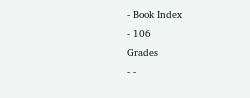- Book Index
- 106
Grades
- -